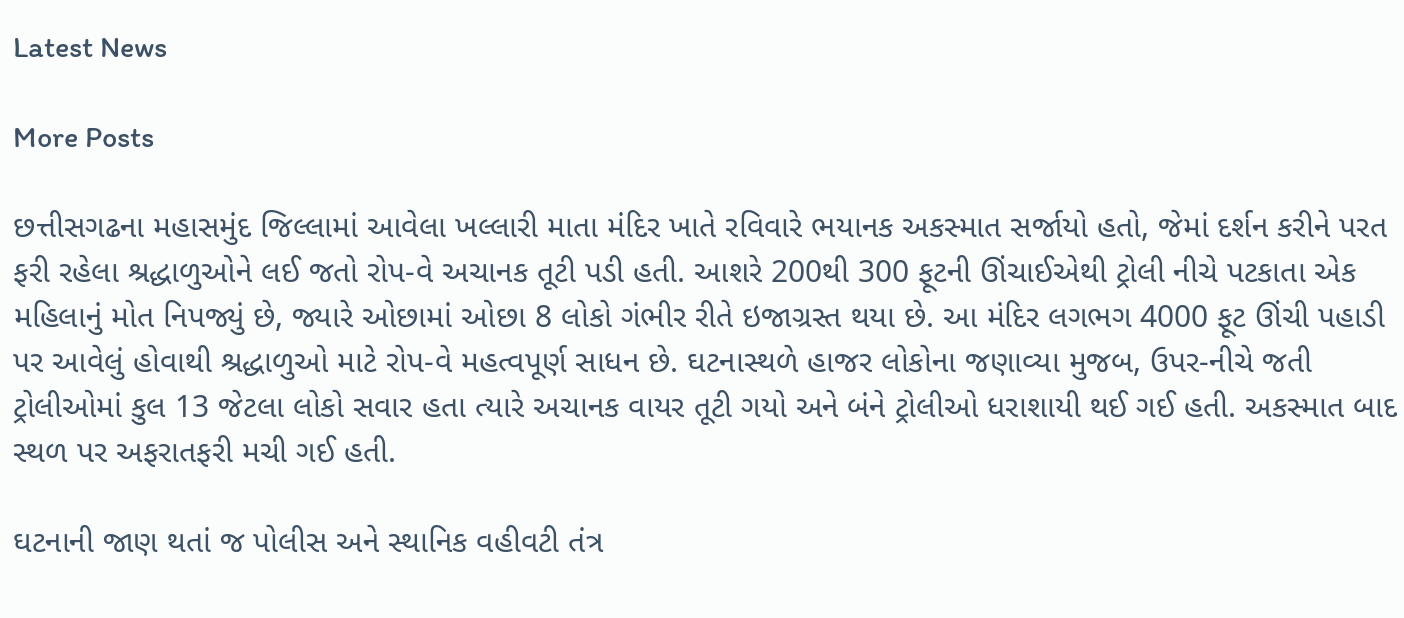Latest News

More Posts

છત્તીસગઢના મહાસમુંદ જિલ્લામાં આવેલા ખલ્લારી માતા મંદિર ખાતે રવિવારે ભયાનક અકસ્માત સર્જાયો હતો, જેમાં દર્શન કરીને પરત ફરી રહેલા શ્રદ્ધાળુઓને લઈ જતો રોપ-વે અચાનક તૂટી પડી હતી. આશરે 200થી 300 ફૂટની ઊંચાઈએથી ટ્રોલી નીચે પટકાતા એક મહિલાનું મોત નિપજ્યું છે, જ્યારે ઓછામાં ઓછા 8 લોકો ગંભીર રીતે ઇજાગ્રસ્ત થયા છે. આ મંદિર લગભગ 4000 ફૂટ ઊંચી પહાડી પર આવેલું હોવાથી શ્રદ્ધાળુઓ માટે રોપ-વે મહત્વપૂર્ણ સાધન છે. ઘટનાસ્થળે હાજર લોકોના જણાવ્યા મુજબ, ઉપર-નીચે જતી ટ્રોલીઓમાં કુલ 13 જેટલા લોકો સવાર હતા ત્યારે અચાનક વાયર તૂટી ગયો અને બંને ટ્રોલીઓ ધરાશાયી થઈ ગઈ હતી. અકસ્માત બાદ સ્થળ પર અફરાતફરી મચી ગઈ હતી.

ઘટનાની જાણ થતાં જ પોલીસ અને સ્થાનિક વહીવટી તંત્ર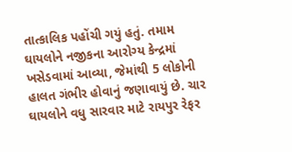તાત્કાલિક પહોંચી ગયું હતું. તમામ ઘાયલોને નજીકના આરોગ્ય કેન્દ્રમાં ખસેડવામાં આવ્યા, જેમાંથી 5 લોકોની હાલત ગંભીર હોવાનું જણાવાયું છે. ચાર ઘાયલોને વધુ સારવાર માટે રાયપુર રેફર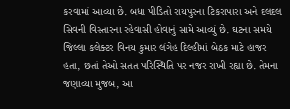કરવામાં આવ્યા છે. બધા પીડિતો રાયપુરના ટિકરાપારા અને દલદલ સિવની વિસ્તારના રહેવાસી હોવાનું સામે આવ્યું છે. ઘટના સમયે જિલ્લા કલેક્ટર વિનય કુમાર લંગેહ દિલ્હીમાં બેઠક માટે હાજર હતા, છતાં તેઓ સતત પરિસ્થિતિ પર નજર રાખી રહ્યા છે. તેમના જણાવ્યા મુજબ, આ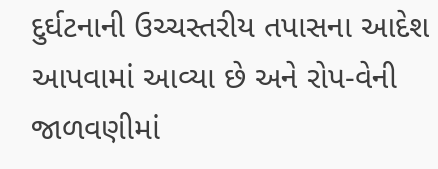દુર્ઘટનાની ઉચ્ચસ્તરીય તપાસના આદેશ આપવામાં આવ્યા છે અને રોપ-વેની જાળવણીમાં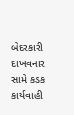બેદરકારી દાખવનાર સામે કડક કાર્યવાહી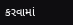કરવામાં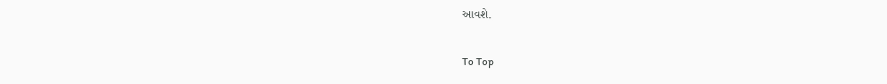આવશે.

To Top